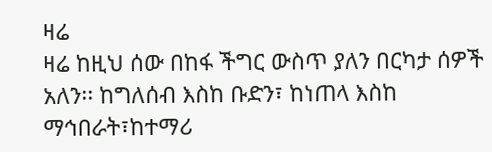ዛሬ
ዛሬ ከዚህ ሰው በከፋ ችግር ውስጥ ያለን በርካታ ሰዎች አለን፡፡ ከግለሰብ እስከ ቡድን፣ ከነጠላ እስከ ማኅበራት፣ከተማሪ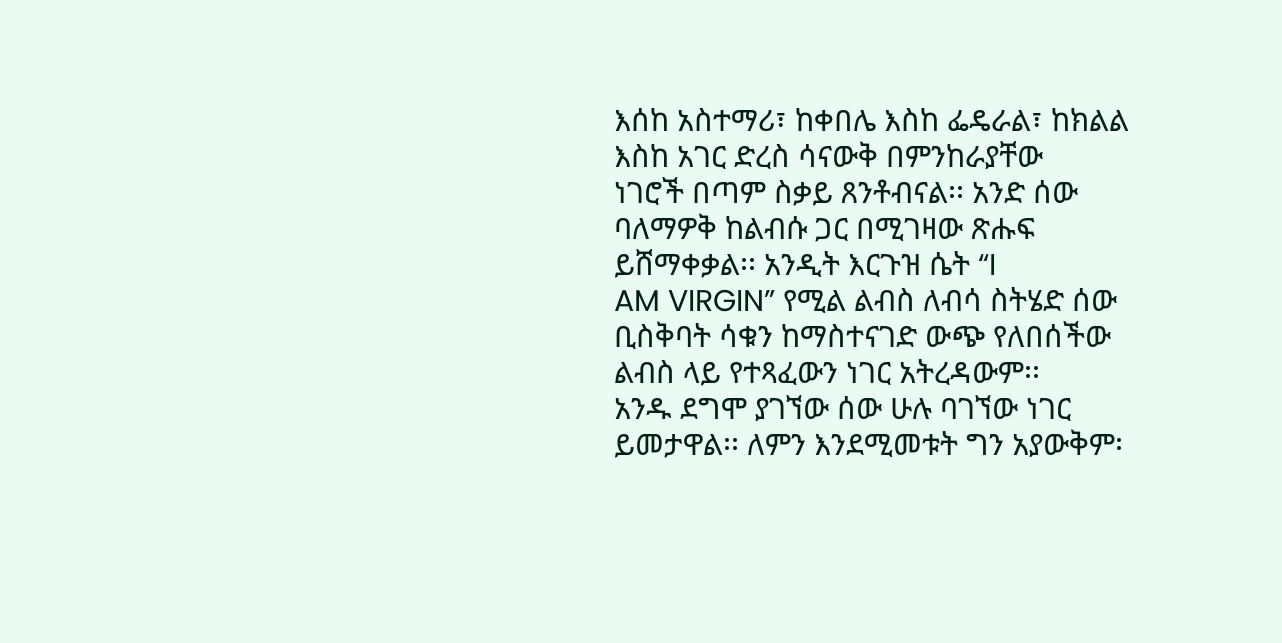እሰከ አስተማሪ፣ ከቀበሌ እስከ ፌዴራል፣ ከክልል እስከ አገር ድረስ ሳናውቅ በምንከራያቸው
ነገሮች በጣም ስቃይ ጸንቶብናል፡፡ አንድ ሰው ባለማዎቅ ከልብሱ ጋር በሚገዛው ጽሑፍ ይሸማቀቃል፡፡ አንዲት እርጉዝ ሴት “I
AM VIRGIN” የሚል ልብስ ለብሳ ስትሄድ ሰው ቢስቅባት ሳቁን ከማስተናገድ ውጭ የለበሰችው ልብስ ላይ የተጻፈውን ነገር አትረዳውም፡፡
አንዱ ደግሞ ያገኘው ሰው ሁሉ ባገኘው ነገር ይመታዋል፡፡ ለምን እንደሚመቱት ግን አያውቅም፡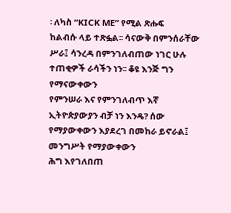፡ ለካስ “KICK ME” የሚል ጽሑፍ
ከልብሱ ላይ ተጽፏል፡፡ ሳናውቅ በምንሰራቸው ሥራ፤ ሳንረዳ በምንገለብጠው ነገር ሁሉ ተጠቂዎች ራሳችን ነን፡፡ ቆዩ እንጅ ግን የማናውቀውን
የምንሠራ እና የምንገለብጥ እኛ ኢትዮጵያውያን ብቻ ነን እንዴ? ሰው የማያውቀውን እያደረገ በመከራ ይኖራል፤ መንግሥት የማያውቀውን
ሕግ እየገለበጠ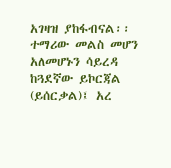አገዛዝ ያከፋብናል፡፡ ተማሪው መልስ መሆን አለመሆኑን ሳይረዳ ከጓደኛው ይኮርጃል (ይሰርቃል)፤ አረ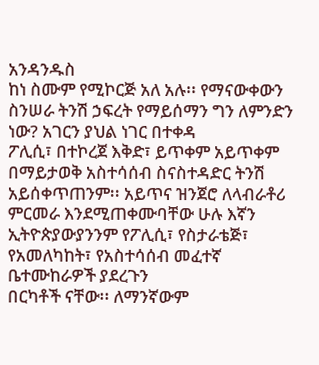አንዳንዱስ
ከነ ስሙም የሚኮርጅ አለ አሉ፡፡ የማናውቀውን ስንሠራ ትንሽ ኃፍረት የማይሰማን ግን ለምንድን ነው? አገርን ያህል ነገር በተቀዳ
ፖሊሲ፣ በተኮረጀ እቅድ፣ ይጥቀም አይጥቀም በማይታወቅ አስተሳሰብ ስናስተዳድር ትንሽ አይሰቀጥጠንም፡፡ አይጥና ዝንጀሮ ለላብራቶሪ
ምርመራ እንደሚጠቀሙባቸው ሁሉ እኛን ኢትዮጵያውያንንም የፖሊሲ፣ የስታራቴጅ፣ የአመለካከት፣ የአስተሳሰብ መፈተኛ ቤተሙከራዎች ያደረጉን
በርካቶች ናቸው፡፡ ለማንኛውም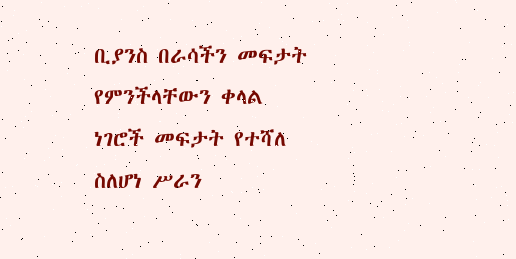ቢያንስ በራሳችን መፍታት የምንችላቸውን ቀላል ነገሮች መፍታት የተሻለ ስለሆነ ሥራን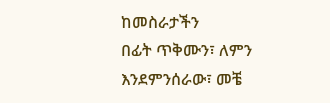ከመስራታችን
በፊት ጥቅሙን፣ ለምን እንደምንሰራው፣ መቼ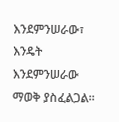እንደምንሠራው፣ እንዴት እንደምንሠራው ማወቅ ያስፈልጋል፡፡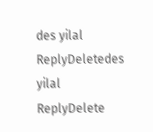des yilal
ReplyDeletedes yilal
ReplyDelete